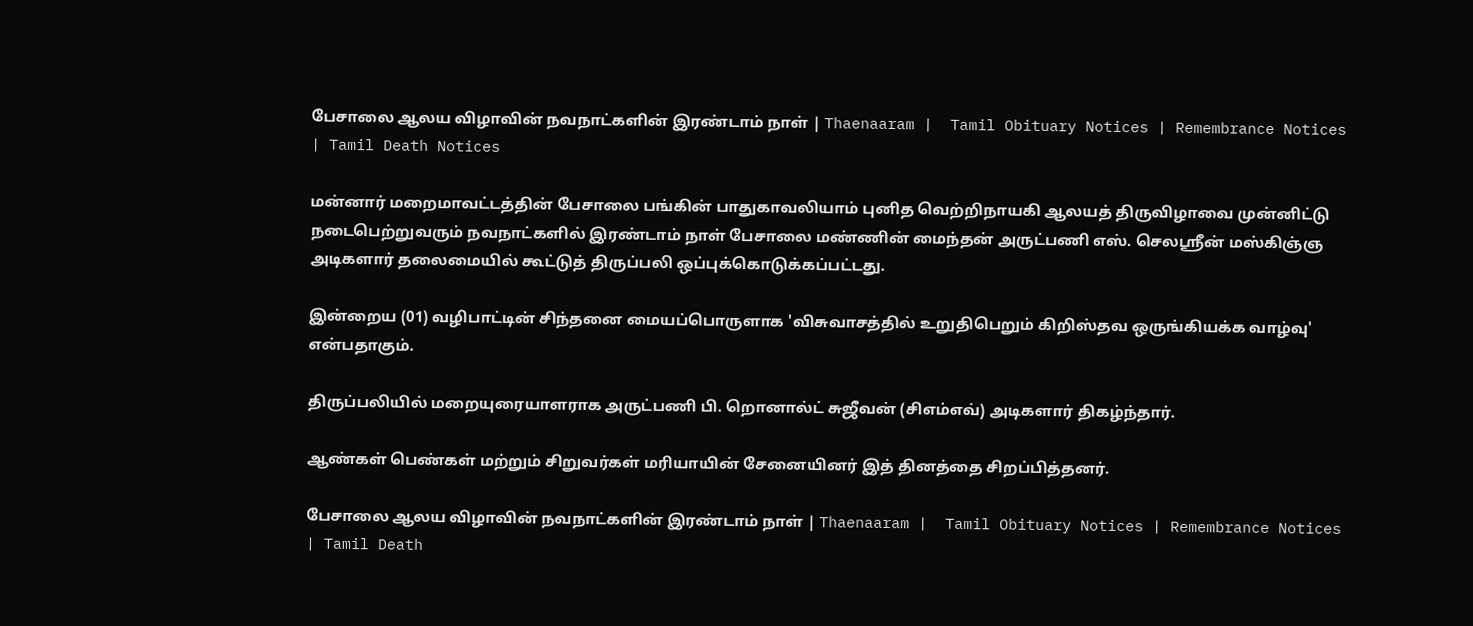பேசாலை ஆலய விழாவின் நவநாட்களின் இரண்டாம் நாள் | Thaenaaram |  Tamil Obituary Notices | Remembrance Notices | Tamil Death Notices

மன்னார் மறைமாவட்டத்தின் பேசாலை பங்கின் பாதுகாவலியாம் புனித வெற்றிநாயகி ஆலயத் திருவிழாவை முன்னிட்டு நடைபெற்றுவரும் நவநாட்களில் இரண்டாம் நாள் பேசாலை மண்ணின் மைந்தன் அருட்பணி எஸ். செலஸ்ரீன் மஸ்கிஞ்ஞ அடிகளார் தலைமையில் கூட்டுத் திருப்பலி ஒப்புக்கொடுக்கப்பட்டது.

இன்றைய (01) வழிபாட்டின் சிந்தனை மையப்பொருளாக 'விசுவாசத்தில் உறுதிபெறும் கிறிஸ்தவ ஒருங்கியக்க வாழ்வு' என்பதாகும்.

திருப்பலியில் மறையுரையாளராக அருட்பணி பி. றொனால்ட் சுஜீவன் (சிஎம்எவ்) அடிகளார் திகழ்ந்தார்.

ஆண்கள் பெண்கள் மற்றும் சிறுவர்கள் மரியாயின் சேனையினர் இத் தினத்தை சிறப்பித்தனர்.

பேசாலை ஆலய விழாவின் நவநாட்களின் இரண்டாம் நாள் | Thaenaaram |  Tamil Obituary Notices | Remembrance Notices | Tamil Death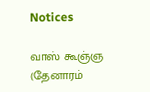Notices

வாஸ் கூஞ்ஞ (தேனாரம்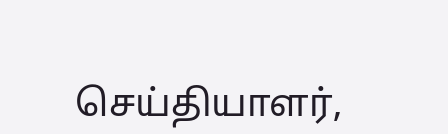செய்தியாளர்,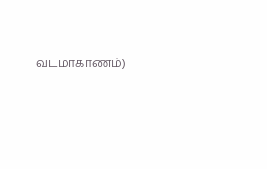வடமாகாணம்)